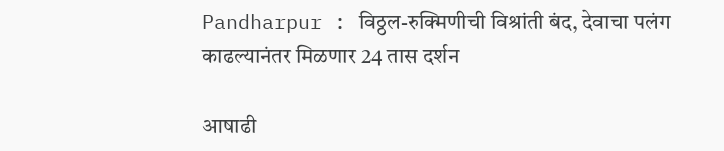Pandharpur : विठ्ठल-रुक्मिणीची विश्रांती बंद, देवाचा पलंग काढल्यानंतर मिळणार 24 तास दर्शन

आषाढी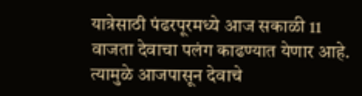यात्रेसाठी पंढरपूरमध्ये आज सकाळी 11 वाजता देवाचा पलंग काढण्यात येणार आहे. त्यामुळे आजपासून देवाचे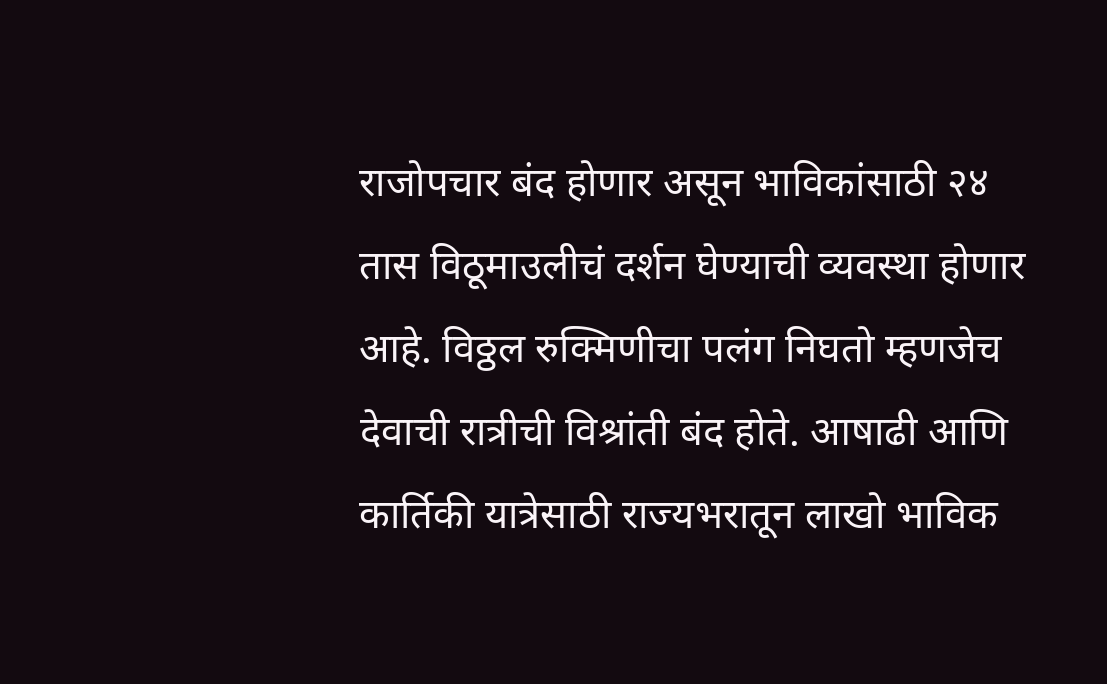राजोपचार बंद होणार असून भाविकांसाठी २४ तास विठूमाउलीचं दर्शन घेण्याची व्यवस्था होणार आहे. विठ्ठल रुक्मिणीचा पलंग निघतो म्हणजेच देवाची रात्रीची विश्रांती बंद होते. आषाढी आणि कार्तिकी यात्रेसाठी राज्यभरातून लाखो भाविक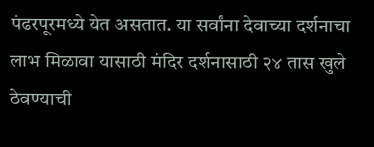पंढरपूरमध्ये येत असतात. या सर्वांना देवाच्या दर्शनाचा लाभ मिळावा यासाठी मंदिर दर्शनासाठी २४ तास खुले ठेवण्याची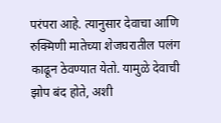परंपरा आहे. त्यानुसार देवाचा आणि रुक्मिणी मातेच्या शेजघरातील पलंग काढून ठेवण्यात येतो. यामुळे देवाची झोप बंद होते, अशी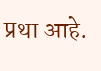प्रथा आहे.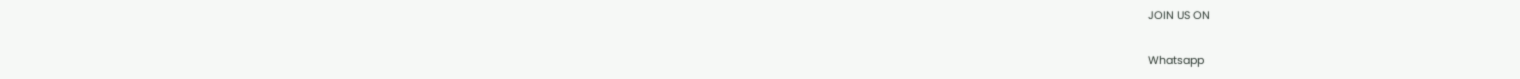JOIN US ON

Whatsapp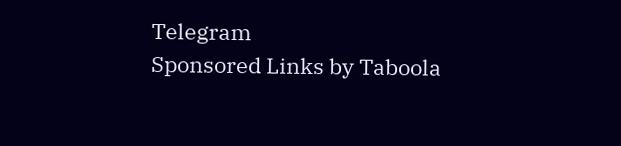Telegram
Sponsored Links by Taboola